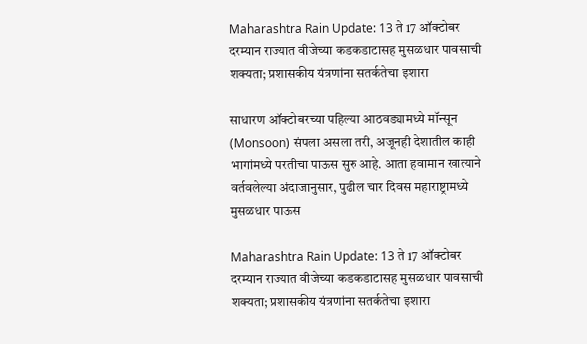Maharashtra Rain Update: 13 ते 17 ऑक्टोबर दरम्यान राज्यात वीजेच्या कडकडाटासह मुसळधार पावसाची शक्यता; प्रशासकीय यंत्रणांना सतर्कतेचा इशारा

साधारण ऑक्टोबरच्या पहिल्या आठवड्यामध्ये मॉन्सून (Monsoon) संपला असला तरी, अजूनही देशातील काही भागांमध्ये परतीचा पाऊस सुरु आहे. आता हवामान खात्याने वर्तवलेल्या अंदाजानुसार, पुढील चार दिवस महाराष्ट्रामध्ये मुसळधार पाऊस

Maharashtra Rain Update: 13 ते 17 ऑक्टोबर दरम्यान राज्यात वीजेच्या कडकडाटासह मुसळधार पावसाची शक्यता; प्रशासकीय यंत्रणांना सतर्कतेचा इशारा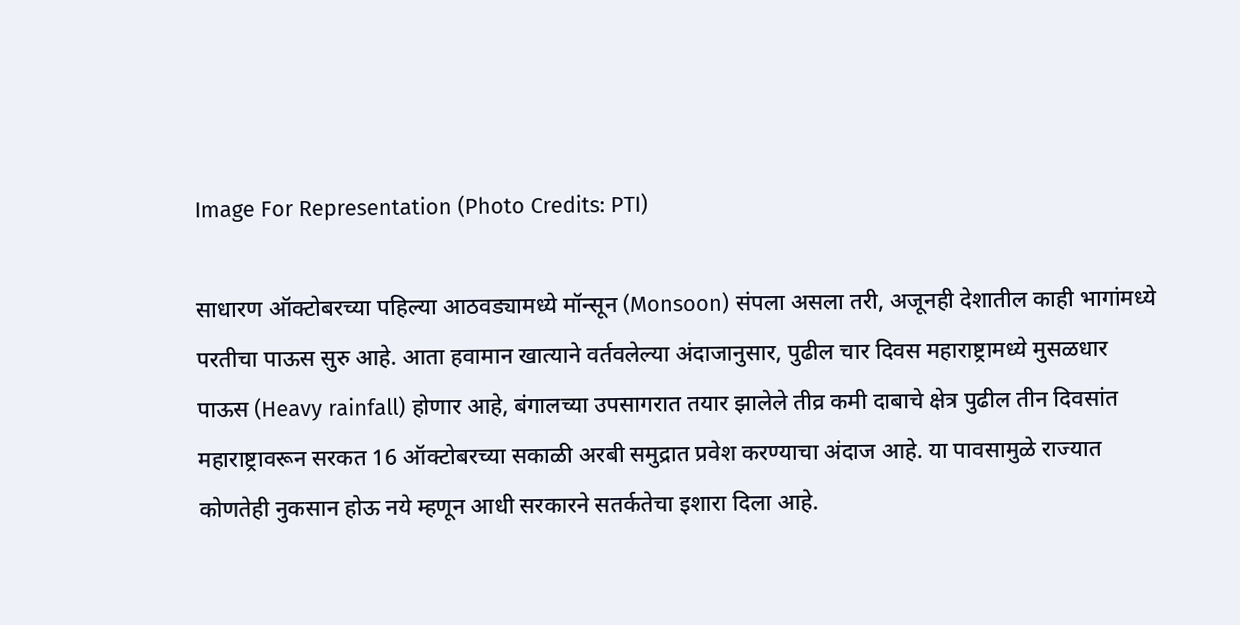Image For Representation (Photo Credits: PTI)

साधारण ऑक्टोबरच्या पहिल्या आठवड्यामध्ये मॉन्सून (Monsoon) संपला असला तरी, अजूनही देशातील काही भागांमध्ये परतीचा पाऊस सुरु आहे. आता हवामान खात्याने वर्तवलेल्या अंदाजानुसार, पुढील चार दिवस महाराष्ट्रामध्ये मुसळधार पाऊस (Heavy rainfall) होणार आहे, बंगालच्या उपसागरात तयार झालेले तीव्र कमी दाबाचे क्षेत्र पुढील तीन दिवसांत महाराष्ट्रावरून सरकत 16 ऑक्टोबरच्या सकाळी अरबी समुद्रात प्रवेश करण्याचा अंदाज आहे. या पावसामुळे राज्यात कोणतेही नुकसान होऊ नये म्हणून आधी सरकारने सतर्कतेचा इशारा दिला आहे.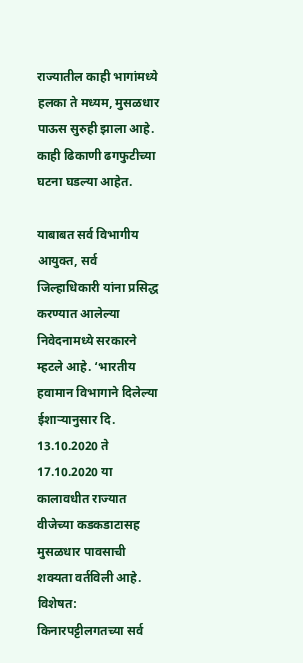राज्यातील काही भागांमध्ये हलका ते मध्यम, मुसळधार पाऊस सुरुही झाला आहे. काही ढिकाणी ढगफुटीच्या घटना घडल्या आहेत.

याबाबत सर्व विभागीय आयुक्त, सर्व जिल्हाधिकारी यांना प्रसिद्ध करण्यात आलेल्या निवेदनामध्ये सरकारने म्हटले आहे. ‘भारतीय हवामान विभागाने दिलेल्या ईशाऱ्यानुसार दि. 13.10.2020 ते  17.10.2020 या कालावधीत राज्यात वीजेच्या कडकडाटासह मुसळधार पावसाची शक्यता वर्तविली आहे. विशेषत: किनारपट्टीलगतच्या सर्व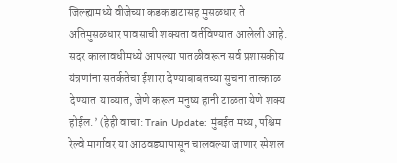जिल्ह्यामध्ये वीजेच्या कडकडाटासह मुसळधार ते अतिमुसळधार पावसाची शक्यता वर्तविण्यात आलेली आहे. सदर कालावधीमध्ये आपल्या पातळीवरून सर्व प्रशासकीय यंत्रणांना सतर्कतेचा ईशारा देण्याबाबतच्या सुचना तात्काळ देण्यात  याव्यात, जेणे करून मनुष्य हानी टाळता येणे शक्य होईल.’ (हेही वाचा: Train Update: मुंबईत मध्य, पश्चिम रेल्वे मार्गावर या आठवड्यापासून चालवल्या जाणार स्पेशल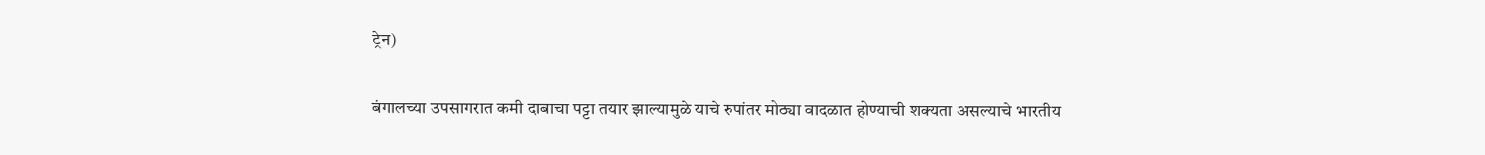ट्रेन)

बंगालच्या उपसागरात कमी दाबाचा पट्टा तयार झाल्यामुळे याचे रुपांतर मोठ्या वादळात होण्याची शक्यता असल्याचे भारतीय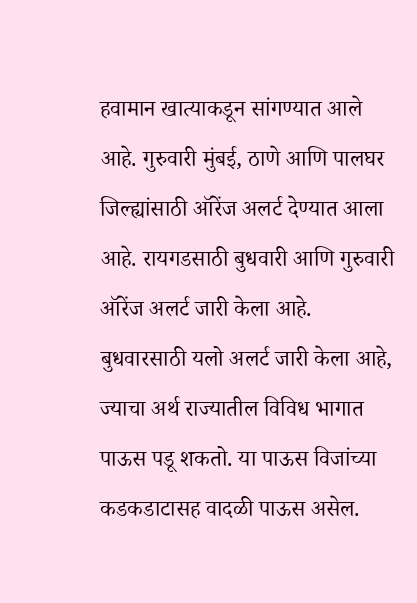हवामान खात्याकडून सांगण्यात आले आहे. गुरुवारी मुंबई, ठाणे आणि पालघर जिल्ह्यांसाठी ऑरेंज अलर्ट देण्यात आला आहे. रायगडसाठी बुधवारी आणि गुरुवारी ऑरेंज अलर्ट जारी केला आहे. बुधवारसाठी यलो अलर्ट जारी केला आहे, ज्याचा अर्थ राज्यातील विविध भागात पाऊस पडू शकतो. या पाऊस विजांच्या कडकडाटासह वादळी पाऊस असेल.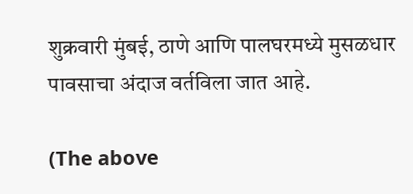शुक्रवारी मुंबई, ठाणे आणि पालघरमध्ये मुसळधार पावसाचा अंदाज वर्तविला जात आहे.

(The above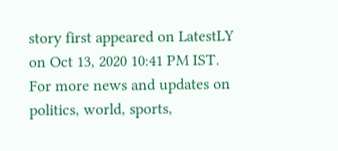story first appeared on LatestLY on Oct 13, 2020 10:41 PM IST. For more news and updates on politics, world, sports,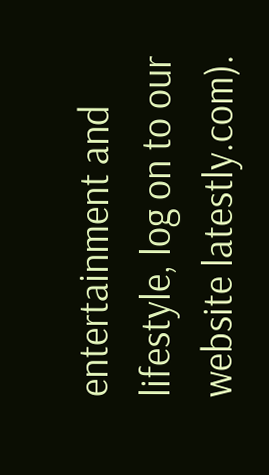entertainment and lifestyle, log on to our website latestly.com).